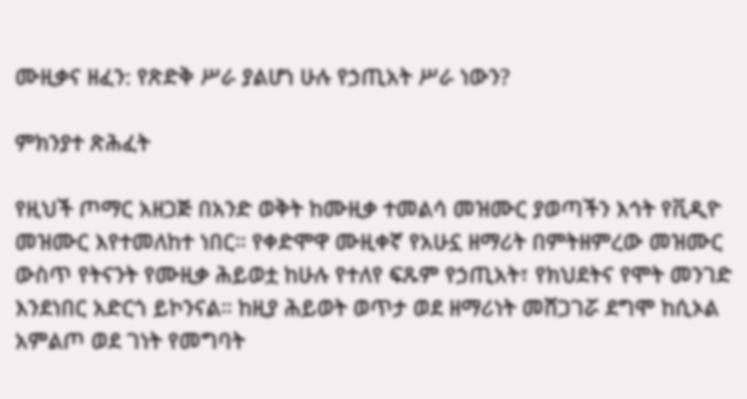ሙዚቃና ዘፈን: የጽድቅ ሥራ ያልሆነ ሁሉ የኃጢአት ሥራ ነውን?

ምክንያተ ጽሕፈት

የዚህች ጦማር አዘጋጅ በአንድ ወቅት ከሙዚቃ ተመልሳ መዝሙር ያወጣችን እኅት የቪዲዮ መዝሙር እየተመለከተ ነበር። የቀድሞዋ ሙዚቀኛ የአሁኗ ዘማሪት በምትዘምረው መዝሙር ውስጥ የትናንት የሙዚቃ ሕይወቷ ከሁሉ የተለየ ፍጹም የኃጢአት፣ የክህደትና የሞት መንገድ እንደነበር አድርጎ ይኮንናል። ከዚያ ሕይወት ወጥታ ወደ ዘማሪነት መሸጋገሯ ደግሞ ከሲኦል አምልጦ ወደ ገነት የመግባት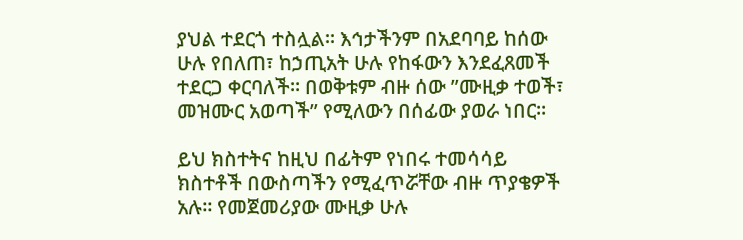ያህል ተደርጎ ተስሏል። እኅታችንም በአደባባይ ከሰው ሁሉ የበለጠ፣ ከኃጢአት ሁሉ የከፋውን እንደፈጸመች ተደርጋ ቀርባለች። በወቅቱም ብዙ ሰው ”ሙዚቃ ተወች፣ መዝሙር አወጣች” የሚለውን በሰፊው ያወራ ነበር።

ይህ ክስተትና ከዚህ በፊትም የነበሩ ተመሳሳይ ክስተቶች በውስጣችን የሚፈጥሯቸው ብዙ ጥያቄዎች አሉ። የመጀመሪያው ሙዚቃ ሁሉ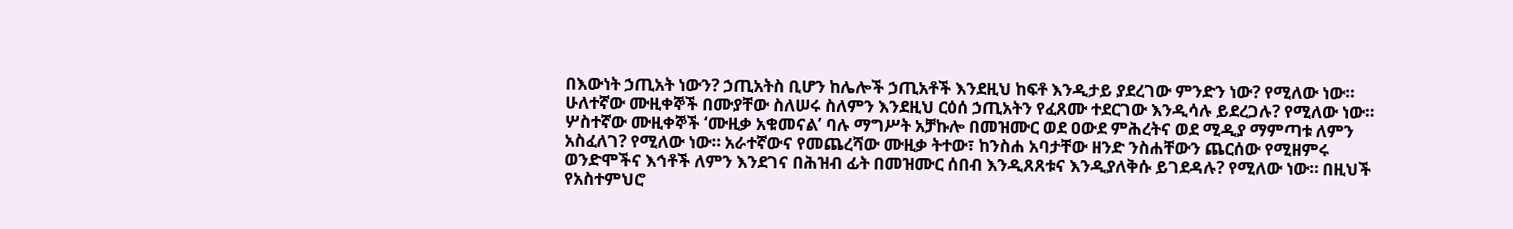በእውነት ኃጢአት ነውን? ኃጢአትስ ቢሆን ከሌሎች ኃጢአቶች እንደዚህ ከፍቶ እንዲታይ ያደረገው ምንድን ነው? የሚለው ነው። ሁለተኛው ሙዚቀኞች በሙያቸው ስለሠሩ ስለምን እንደዚህ ርዕሰ ኃጢአትን የፈጸሙ ተደርገው እንዲሳሉ ይደረጋሉ? የሚለው ነው። ሦስተኛው ሙዚቀኞች ‘ሙዚቃ አቁመናል’ ባሉ ማግሥት አቻኩሎ በመዝሙር ወደ ዐውደ ምሕረትና ወደ ሚዲያ ማምጣቱ ለምን አስፈለገ? የሚለው ነው። አራተኛውና የመጨረሻው ሙዚቃ ትተው፣ ከንስሐ አባታቸው ዘንድ ንስሐቸውን ጨርሰው የሚዘምሩ ወንድሞችና እኅቶች ለምን እንደገና በሕዝብ ፊት በመዝሙር ሰበብ እንዲጸጸቱና እንዲያለቅሱ ይገደዳሉ? የሚለው ነው። በዚህች የአስተምህሮ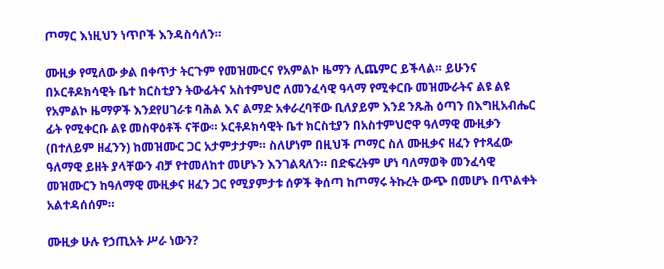ጦማር እነዚህን ነጥቦች እንዳስሳለን።

ሙዚቃ የሚለው ቃል በቀጥታ ትርጉም የመዝሙርና የአምልኮ ዜማን ሊጨምር ይችላል። ይሁንና በኦርቶዶክሳዊት ቤተ ክርስቲያን ትውፊትና አስተምህሮ ለመንፈሳዊ ዓላማ የሚቀርቡ መዝሙራትና ልዩ ልዩ የአምልኮ ዜማዎች እንደየሀገራቱ ባሕል እና ልማድ አቀራረባቸው ቢለያይም እንደ ንጹሕ ዕጣን በእግዚአብሔር ፊት የሚቀርቡ ልዩ መስዋዕቶች ናቸው። ኦርቶዶክሳዊት ቤተ ክርስቲያን በአስተምህሮዋ ዓለማዊ ሙዚቃን (በተለይም ዘፈንን) ከመዝሙር ጋር አታምታታም። ስለሆነም በዚህች ጦማር ስለ ሙዚቃና ዘፈን የተጻፈው ዓለማዊ ይዘት ያላቸውን ብቻ የተመለከተ መሆኑን እንገልጻለን። በድፍረትም ሆነ ባለማወቅ መንፈሳዊ መዝሙርን ከዓለማዊ ሙዚቃና ዘፈን ጋር የሚያምታቱ ሰዎች ቅሰጣ ከጦማሩ ትኩረት ውጭ በመሆኑ በጥልቀት አልተዳሰሰም።

ሙዚቃ ሁሉ የኃጢአት ሥራ ነውን?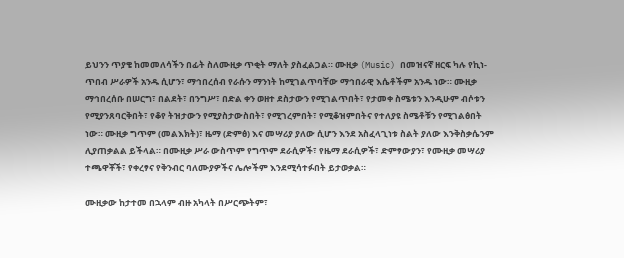ይህንን ጥያቄ ከመመለሳችን በፊት ስለሙዚቃ ጥቂት ማለት ያስፈልጋል። ሙዚቃ (Music) በመዝናኛ ዘርፍ ካሉ የኪነ-ጥበብ ሥራዎች አንዱ ሲሆን፣ ማኅበረሰብ የራሱን ማንነት ከሚገልጥባቸው ማኅበራዊ እሴቶችም አንዱ ነው። ሙዚቃ ማኅበረሰቡ በሠርግ፣ በልደት፣ በንግሥ፣ በድል ቀን ወዘተ ደስታውን የሚገልጥበት፣ የታመቀ ስሜቱን እንዲሁም ብሶቱን የሚያንጸባርቅበት፣ የቆየ ትዝታውን የሚያስታውስበት፣ የሚገረምበት፣ የሚቆዝምበትና የተለያዩ ስሜቶቹን የሚገልፅበት ነው። ሙዚቃ ግጥም (መልእክት)፣ ዜማ (ድምፅ) እና መሣሪያ ያለው ሲሆን እንደ አስፈላጊነቱ ስልት ያለው እንቅስቃሴንም ሊያጠቃልል ይችላል። በሙዚቃ ሥራ ውስጥም የግጥም ደራሲዎች፣ የዜማ ደራሲዎች፣ ድምፃውያን፣ የሙዚቃ መሣሪያ ተጫዋቾች፣ የቀረፃና የቅንብር ባለሙያዎችና ሌሎችም እንደሚሳተፉበት ይታወቃል።

ሙዚቃው ከታተመ በኋላም ብዙ አካላት በሥርጭትም፣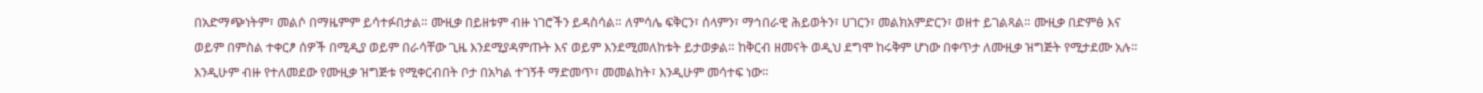በአድማጭነትም፣ መልሶ በማዜምም ይሳተፉበታል። ሙዚቃ በይዘቱም ብዙ ነገሮችን ይዳስሳል። ለምሳሌ ፍቅርን፣ ሰላምን፣ ማኅበራዊ ሕይወትን፣ ሀገርን፣ መልክአምድርን፣ ወዘተ ይገልጻል። ሙዚቃ በድምፅ እና ወይም በምስል ተቀርፆ ሰዎች በሚዲያ ወይም በራሳቸው ጊዜ እንደሚያዳምጡት እና ወይም እንደሚመለከቱት ይታወቃል። ከቅርብ ዘመናት ወዲህ ደግሞ ከሩቅም ሆነው በቀጥታ ለሙዚቃ ዝግጅት የሚታደሙ አሉ። እንዲሁም ብዙ የተለመደው የሙዚቃ ዝግጅቱ የሚቀርብበት ቦታ በአካል ተገኝቶ ማድመጥ፣ መመልከት፣ እንዲሁም መሳተፍ ነው።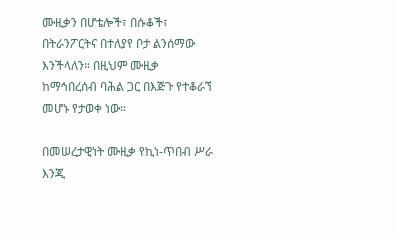ሙዚቃን በሆቴሎች፣ በሱቆች፣ በትራንፖርትና በተለያየ ቦታ ልንሰማው እንችላለን። በዚህም ሙዚቃ ከማኅበረሰብ ባሕል ጋር በእጅጉ የተቆራኘ መሆኑ የታወቀ ነው።

በመሠረታዊነት ሙዚቃ የኪነ-ጥበብ ሥራ እንጂ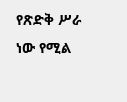የጽድቅ ሥራ ነው የሚል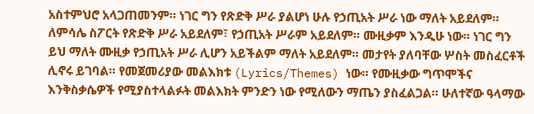አስተምህሮ አላጋጠመንም። ነገር ግን የጽድቅ ሥራ ያልሆነ ሁሉ የኃጢአት ሥራ ነው ማለት አይደለም። ለምሳሌ ስፖርት የጽድቅ ሥራ አይደለም፣ የኃጢአት ሥራም አይደለም። ሙዚቃም እንዲሁ ነው። ነገር ግን ይህ ማለት ሙዚቃ የኃጢአት ሥራ ሊሆን አይችልም ማለት አይደለም። መታየት ያለባቸው ሦስት መስፈርቶች ሊኖሩ ይገባል። የመጀመሪያው መልእክቱ (Lyrics/Themes) ነው። የሙዚቃው ግጥሞችና እንቅስቃሴዎች የሚያስተላልፉት መልእክት ምንድን ነው የሚለውን ማጤን ያስፈልጋል። ሁለተኛው ዓላማው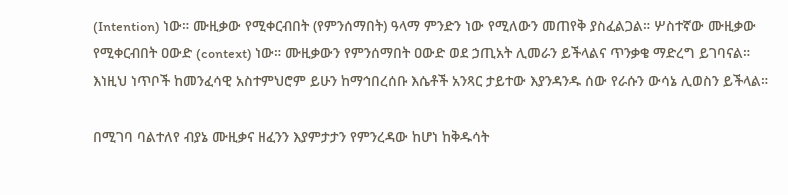(Intention) ነው። ሙዚቃው የሚቀርብበት (የምንሰማበት) ዓላማ ምንድን ነው የሚለውን መጠየቅ ያስፈልጋል። ሦስተኛው ሙዚቃው የሚቀርብበት ዐውድ (context) ነው። ሙዚቃውን የምንሰማበት ዐውድ ወደ ኃጢአት ሊመራን ይችላልና ጥንቃቄ ማድረግ ይገባናል። እነዚህ ነጥቦች ከመንፈሳዊ አስተምህሮም ይሁን ከማኅበረሰቡ እሴቶች አንጻር ታይተው እያንዳንዱ ሰው የራሱን ውሳኔ ሊወስን ይችላል።

በሚገባ ባልተለየ ብያኔ ሙዚቃና ዘፈንን እያምታታን የምንረዳው ከሆነ ከቅዱሳት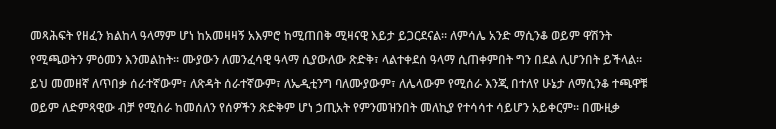መጻሕፍት የዘፈን ክልከላ ዓላማም ሆነ ከአመዛዛኝ አእምሮ ከሚጠበቅ ሚዛናዊ እይታ ይጋርደናል። ለምሳሌ አንድ ማሲንቆ ወይም ዋሽንት የሚጫወትን ምዕመን እንመልከት። ሙያውን ለመንፈሳዊ ዓላማ ሲያውለው ጽድቅ፣ ላልተቀደሰ ዓላማ ሲጠቀምበት ግን በደል ሊሆንበት ይችላል። ይህ መመዘኛ ለጥበቃ ሰራተኛውም፣ ለጽዳት ሰራተኛውም፣ ለኤዲቲንግ ባለሙያውም፣ ለሌላውም የሚሰራ እንጂ በተለየ ሁኔታ ለማሲንቆ ተጫዋቹ ወይም ለድምጻዊው ብቻ የሚሰራ ከመሰለን የሰዎችን ጽድቅም ሆነ ኃጢአት የምንመዝንበት መለኪያ የተሳሳተ ሳይሆን አይቀርም። በሙዚቃ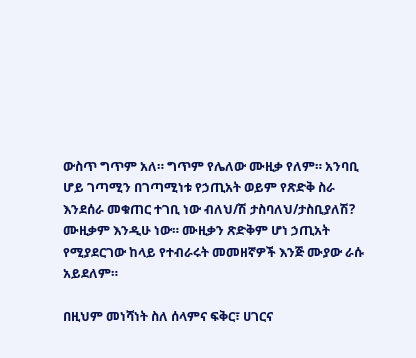ውስጥ ግጥም አለ። ግጥም የሌለው ሙዚቃ የለም። አንባቢ ሆይ ገጣሚን በገጣሚነቱ የኃጢአት ወይም የጽድቅ ስራ እንደሰራ መቁጠር ተገቢ ነው ብለህ/ሽ ታስባለህ/ታስቢያለሽ? ሙዚቃም እንዲሁ ነው። ሙዚቃን ጽድቅም ሆነ ኃጢአት የሚያደርገው ከላይ የተብራሩት መመዘኛዎች እንጅ ሙያው ራሱ አይደለም።

በዚህም መነሻነት ስለ ሰላምና ፍቅር፣ ሀገርና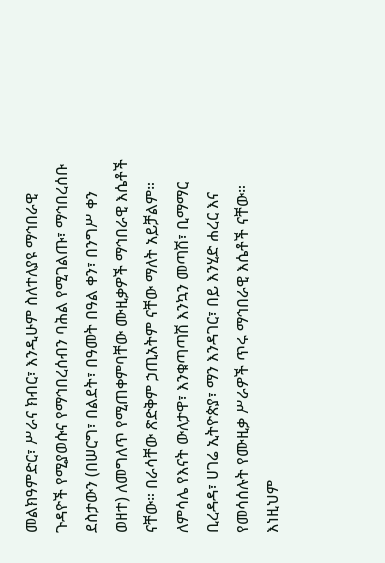መልክዓምድር፣ ሥራና ክብር፣ እንዲሁም ስለተለያዩ ማኅበራዊ ጉዳዮች የሚያወሱና የማኅበረሰብን ባሕል የሚገልጡ፣ ማኅበረሰቡ ደስታውን (በሠርግ፣ በልደት፣ በዓመት በዓል ቀን፣ በንግሥ ቀን ወዘተ) ለመግለጥ የሚጠቀምባቸው ሙዚቃዎች ማኅበራዊ እሴቶች ናቸው። በራሳቸው ጽድቅም ኃጢአትም ናቸው ማለት አይቻልም። ለምሳሌ የእናት ውለታዋ፣ እንቁጣጣሽ እንኳን መጣሽ፣ ቢማማር ቢረዳዳ፣ ሀገሬ ኢትዮጵያ፣ ማን እንዳገር፣ በይ እንሂድ ሐረር እና የመሳሰሉት የሙዚቃ ሥራዎች ጥሩ ማኅበራዊ እሴቶች ናቸው። እነዚህም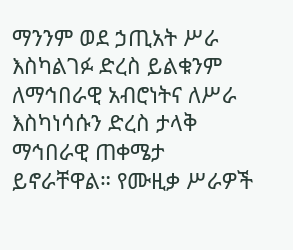ማንንም ወደ ኃጢአት ሥራ እስካልገፉ ድረስ ይልቁንም ለማኅበራዊ አብሮነትና ለሥራ እስካነሳሱን ድረስ ታላቅ ማኅበራዊ ጠቀሜታ ይኖራቸዋል። የሙዚቃ ሥራዎች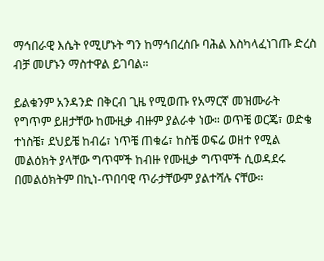ማኅበራዊ እሴት የሚሆኑት ግን ከማኅበረሰቡ ባሕል እስካላፈነገጡ ድረስ ብቻ መሆኑን ማስተዋል ይገባል።

ይልቁንም አንዳንድ በቅርብ ጊዜ የሚወጡ የአማርኛ መዝሙራት የግጥም ይዘታቸው ከሙዚቃ ብዙም ያልራቀ ነው። ወጥቼ ወርጄ፣ ወድቄ ተነስቼ፣ ደህይቼ ከብሬ፣ ነጥቼ ጠቁሬ፣ ከስቼ ወፍሬ ወዘተ የሚል መልዕክት ያላቸው ግጥሞች ከብዙ የሙዚቃ ግጥሞች ሲወዳደሩ በመልዕክትም በኪነ-ጥበባዊ ጥራታቸውም ያልተሻሉ ናቸው።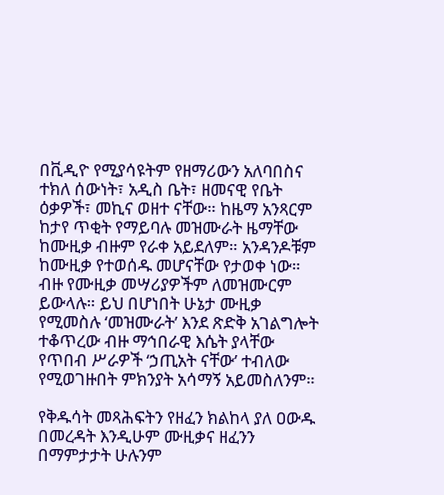በቪዲዮ የሚያሳዩትም የዘማሪውን አለባበስና ተክለ ሰውነት፣ አዲስ ቤት፣ ዘመናዊ የቤት ዕቃዎች፣ መኪና ወዘተ ናቸው። ከዜማ አንጻርም ከታየ ጥቂት የማይባሉ መዝሙራት ዜማቸው ከሙዚቃ ብዙም የራቀ አይደለም። አንዳንዶቹም ከሙዚቃ የተወሰዱ መሆናቸው የታወቀ ነው። ብዙ የሙዚቃ መሣሪያዎችም ለመዝሙርም ይውላሉ። ይህ በሆነበት ሁኔታ ሙዚቃ የሚመስሉ ‘መዝሙራት’ እንደ ጽድቅ አገልግሎት ተቆጥረው ብዙ ማኅበራዊ እሴት ያላቸው የጥበብ ሥራዎች ‘ኃጢአት ናቸው’ ተብለው የሚወገዙበት ምክንያት አሳማኝ አይመስለንም።

የቅዱሳት መጻሕፍትን የዘፈን ክልከላ ያለ ዐውዱ በመረዳት እንዲሁም ሙዚቃና ዘፈንን በማምታታት ሁሉንም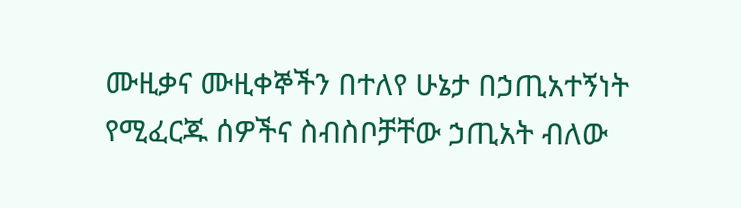ሙዚቃና ሙዚቀኞችን በተለየ ሁኔታ በኃጢአተኝነት የሚፈርጁ ሰዎችና ስብስቦቻቸው ኃጢአት ብለው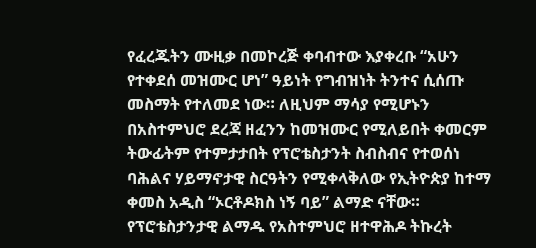የፈረጁትን ሙዚቃ በመኮረጅ ቀባብተው እያቀረቡ “አሁን የተቀደሰ መዝሙር ሆነ” ዓይነት የግብዝነት ትንተና ሲሰጡ መስማት የተለመደ ነው። ለዚህም ማሳያ የሚሆኑን በአስተምህሮ ደረጃ ዘፈንን ከመዝሙር የሚለይበት ቀመርም ትውፊትም የተምታታበት የፕሮቴስታንት ስብስብና የተወሰነ ባሕልና ሃይማኖታዊ ስርዓትን የሚቀላቅለው የኢትዮጵያ ከተማ ቀመስ አዲስ “ኦርቶዶክስ ነኝ ባይ” ልማድ ናቸው። የፕሮቴስታንታዊ ልማዱ የአስተምህሮ ዘተዋሕዶ ትኩረት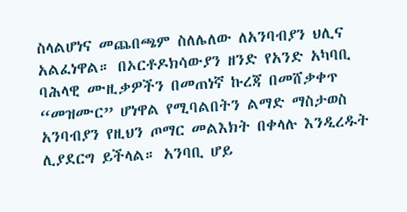ስላልሆነና መጨበጫም ስለሌለው ለአንባብያን ህሊና አልፈነዋል። በኦርቶዶክሳውያን ዘንድ የአንድ አካባቢ ባሕላዊ ሙዚቃዎችን በመጠነኛ ኩረጃ በመሸቃቀጥ “መዝሙር” ሆነዋል የሚባልበትን ልማድ ማስታወስ አንባብያን የዚህን ጦማር መልእክት በቀላሉ እንዲረዱት ሊያደርግ ይችላል። አንባቢ ሆይ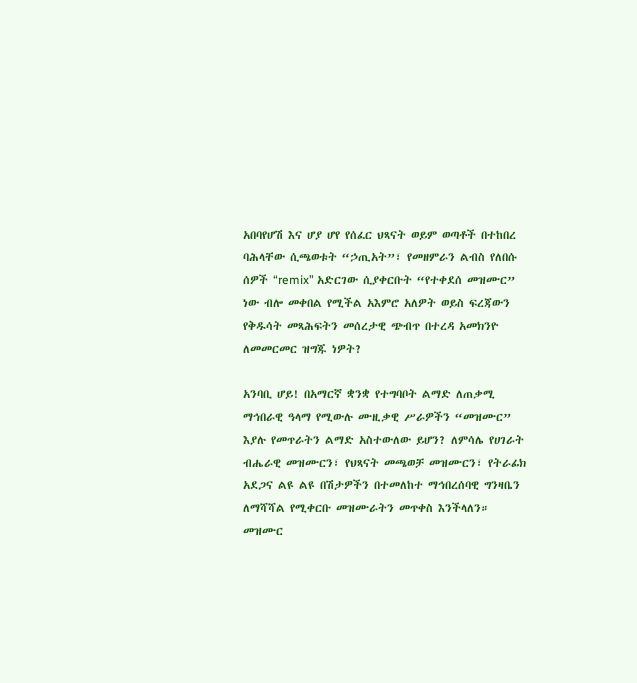አበባየሆሽ እና ሆያ ሆየ የሰፈር ህጻናት ወይም ወጣቶች በተከበረ ባሕላቸው ሲጫወቱት “ኃጢአት”፣ የመዘምራን ልብስ የለበሱ ሰዎች “remix” አድርገው ሲያቀርቡት “የተቀደሰ መዝሙር” ነው ብሎ መቀበል የሚችል አእምሮ አለዎት ወይስ ፍረጃውን የቅዱሳት መጻሕፍትን መሰረታዊ ጭብጥ በተረዳ አመክንዮ ለመመርመር ዝግጁ ነዎት?

አንባቢ ሆይ! በአማርኛ ቋንቋ የተግባቦት ልማድ ለጠቃሚ ማኅበራዊ ዓላማ የሚውሉ ሙዚቃዊ ሥራዎችን “መዝሙር” እያሉ የመጥራትን ልማድ አስተውለው ይሆን? ለምሳሌ የሀገራት ብሔራዊ መዝሙርን፣ የህጻናት መጫወቻ መዝሙርን፣ የትራፊክ አደጋና ልዩ ልዩ በሽታዎችን በተመለከተ ማኅበረሰባዊ ግንዛቤን ለማሻሻል የሚቀርቡ መዝሙራትን መጥቀስ እንችላለን። መዝሙር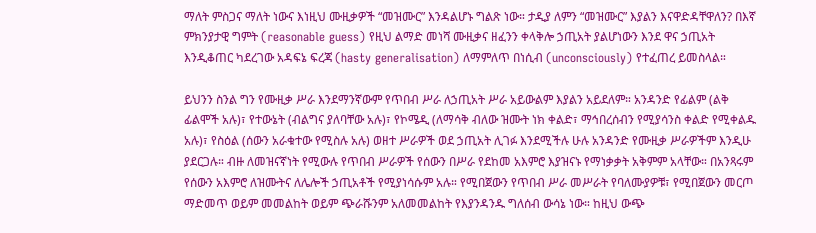ማለት ምስጋና ማለት ነውና እነዚህ ሙዚቃዎች “መዝሙር” እንዳልሆኑ ግልጽ ነው። ታዲያ ለምን “መዝሙር” እያልን እናዋድዳቸዋለን? በእኛ ምክንያታዊ ግምት (reasonable guess) የዚህ ልማድ መነሻ ሙዚቃና ዘፈንን ቀላቅሎ ኃጢአት ያልሆነውን እንደ ዋና ኃጢአት እንዲቆጠር ካደረገው አዳፍኔ ፍረጃ (hasty generalisation) ለማምለጥ በነሲብ (unconsciously) የተፈጠረ ይመስላል።

ይህንን ስንል ግን የሙዚቃ ሥራ እንደማንኛውም የጥበብ ሥራ ለኃጢአት ሥራ አይውልም እያልን አይደለም። አንዳንድ የፊልም (ልቅ ፊልሞች አሉ)፣ የተውኔት (ብልግና ያለባቸው አሉ)፣ የኮሜዲ (ለማሳቅ ብለው ዝሙት ነክ ቀልድ፣ ማኅበረሰብን የሚያሳንስ ቀልድ የሚቀልዱ አሉ)፣ የስዕል (ሰውን አራቁተው የሚስሉ አሉ) ወዘተ ሥራዎች ወደ ኃጢአት ሊገፉ እንደሚችሉ ሁሉ አንዳንድ የሙዚቃ ሥራዎችም እንዲሁ ያደርጋሉ። ብዙ ለመዝናኛነት የሚውሉ የጥበብ ሥራዎች የሰውን በሥራ የደከመ አእምሮ እያዝናኑ የማነቃቃት አቅምም አላቸው። በአንጻሩም የሰውን አእምሮ ለዝሙትና ለሌሎች ኃጢአቶች የሚያነሳሱም አሉ። የሚበጀውን የጥበብ ሥራ መሥራት የባለሙያዎቹ፣ የሚበጀውን መርጦ ማድመጥ ወይም መመልከት ወይም ጭራሹንም አለመመልከት የእያንዳንዱ ግለሰብ ውሳኔ ነው። ከዚህ ውጭ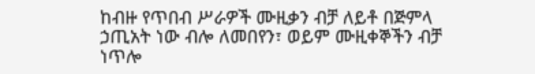ከብዙ የጥበብ ሥራዎች ሙዚቃን ብቻ ለይቶ በጅምላ ኃጢአት ነው ብሎ ለመበየን፣ ወይም ሙዚቀኞችን ብቻ ነጥሎ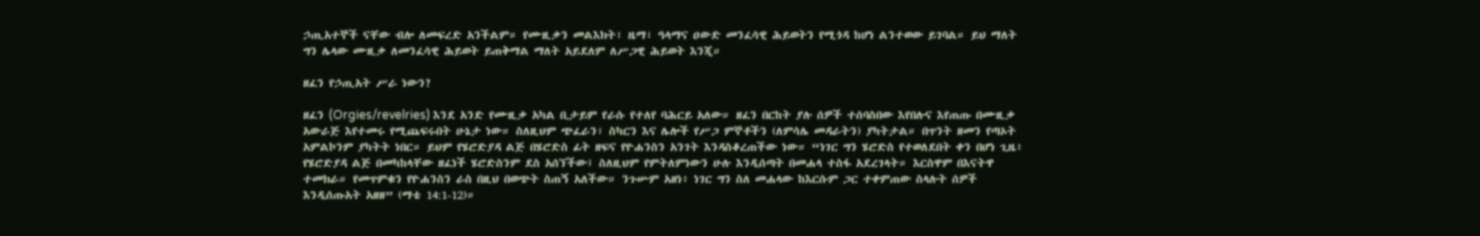ኃጢአተኞች ናቸው ብሎ ለመፍረድ አንችልም። የሙዚቃን መልእክት፣ ዜማ፣ ዓላማና ዐውድ መንፈሳዊ ሕይወትን የሚጎዳ ከሆነ ልንተወው ይገባል። ይህ ማለት ግን ሌላው ሙዚቃ ለመንፈሳዊ ሕይወት ይጠቅማል ማለት አይደለም ለሥጋዊ ሕይወት እንጂ።

ዘፈን የኃጢአት ሥራ ነውን?

ዘፈን (Orgies/revelries) እንደ አንድ የሙዚቃ አካል ቢታይም የራሱ የተለየ ባሕርይ አለው። ዘፈን በርከት ያሉ ሰዎች ተሰባስበው እየበሉና እየጠጡ በሙዚቃ አውራጅ እየተመሩ የሚጨፍሩበት ሁኔታ ነው። ስለዚህም ጭፈራን፣ ስካርን እና ሌሎች የሥጋ ምኞቶችን (ለምሳሌ መዳራትን) ያካትታል። በጥንት ዘመን የጣኦት አምልኮንም ያካትት ነበር። ይህም የሄሮድያዳ ልጅ በሄሮድስ ፊት ዘፍና የዮሐንስን አንገት እንዳስቆረጠችው ነው። “ነገር ግን ሄሮድስ የተወለደበት ቀን በሆነ ጊዜ፥ የሄሮድያዳ ልጅ በመካከላቸው ዘፈነች ሄሮድስንም ደስ አሰኘችው፤ ስለዚህም የምትለምነውን ሁሉ እንዲሰጣት በመሐላ ተስፋ አደረገላት። እርስዋም በእናትዋ ተመክራ። የመጥምቁን የዮሐንስን ራስ በዚህ በወጭት ስጠኝ አለችው። ንጉሡም አዘነ፥ ነገር ግን ስለ መሐላው ከእርሱም ጋር ተቀምጠው ስላሉት ሰዎች እንዲሰጡአት አዘዘ” (ማቴ 14:1-12)።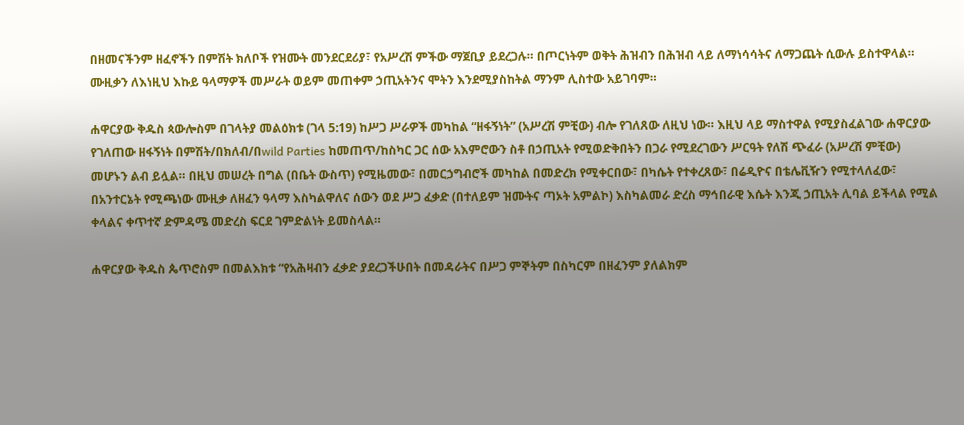በዘመናችንም ዘፈኖችን በምሽት ክለቦች የዝሙት መንደርደሪያ፣ የአሥረሽ ምችው ማጀቢያ ይደረጋሉ። በጦርነትም ወቅት ሕዝብን በሕዝብ ላይ ለማነሳሳትና ለማጋጨት ሲውሉ ይስተዋላል። ሙዚቃን ለእነዚህ እኩይ ዓላማዎች መሥራት ወይም መጠቀም ኃጢአትንና ሞትን እንደሚያስከትል ማንም ሊስተው አይገባም።

ሐዋርያው ቅዱስ ጳውሎስም በገላትያ መልዕክቱ (ገላ 5:19) ከሥጋ ሥራዎች መካከል “ዘፋኝነት” (አሥረሽ ምቺው) ብሎ የገለጸው ለዚህ ነው። እዚህ ላይ ማስተዋል የሚያስፈልገው ሐዋርያው የገለጠው ዘፋኝነት በምሽት/በክለብ/በwild Parties ከመጠጥ/ከስካር ጋር ሰው አእምሮውን ስቶ በኃጢአት የሚወድቅበትን በጋራ የሚደረገውን ሥርዓት የለሽ ጭፈራ (አሥረሽ ምቺው) መሆኑን ልብ ይሏል። በዚህ መሠረት በግል (በቤት ውስጥ) የሚዜመው፣ በመርኃግብሮች መካከል በመድረክ የሚቀርበው፣ በካሴት የተቀረጸው፣ በሬዲዮና በቴሌቪዥን የሚተላለፈው፣ በአንተርኔት የሚጫነው ሙዚቃ ለዘፈን ዓላማ እስካልዋለና ሰውን ወደ ሥጋ ፈቃድ (በተለይም ዝሙትና ጣኦት አምልኮ) እስካልመራ ድረስ ማኅበራዊ እሴት እንጂ ኃጢአት ሊባል ይችላል የሚል ቀላልና ቀጥተኛ ድምዳሜ መድረስ ፍርደ ገምድልነት ይመስላል።

ሐዋርያው ቅዱስ ጴጥሮስም በመልእክቱ “የአሕዛብን ፈቃድ ያደረጋችሁበት በመዳራትና በሥጋ ምኞትም በስካርም በዘፈንም ያለልክም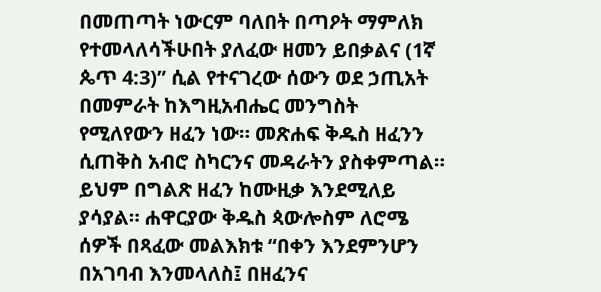በመጠጣት ነውርም ባለበት በጣዖት ማምለክ የተመላለሳችሁበት ያለፈው ዘመን ይበቃልና (1ኛ ጴጥ 4:3)” ሲል የተናገረው ሰውን ወደ ኃጢአት በመምራት ከእግዚአብሔር መንግስት የሚለየውን ዘፈን ነው። መጽሐፍ ቅዱስ ዘፈንን ሲጠቅስ አብሮ ስካርንና መዳራትን ያስቀምጣል። ይህም በግልጽ ዘፈን ከሙዚቃ እንደሚለይ ያሳያል። ሐዋርያው ቅዱስ ጳውሎስም ለሮሜ ሰዎች በጻፈው መልእክቱ “በቀን እንደምንሆን በአገባብ እንመላለስ፤ በዘፈንና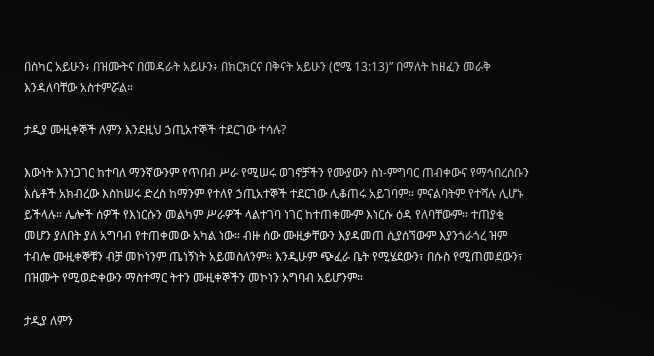በስካር አይሁን፥ በዝሙትና በመዳራት አይሁን፥ በክርክርና በቅናት አይሁን (ሮሜ 13:13)” በማለት ከዘፈን መራቅ እንዳለባቸው አስተምሯል።

ታዲያ ሙዚቀኞች ለምን እንደዚህ ኃጢአተኞች ተደርገው ተሳሉ?

እውነት እንነጋገር ከተባለ ማንኛውንም የጥበብ ሥራ የሚሠሩ ወገኖቻችን የሙያውን ስነ-ምግባር ጠብቀውና የማኅበረሰቡን እሴቶች አክብረው እስከሠሩ ድረስ ከማንም የተለየ ኃጢአተኞች ተደርገው ሊቆጠሩ አይገባም። ምናልባትም የተሻሉ ሊሆኑ ይችላሉ። ሌሎች ሰዎች የእነርሱን መልካም ሥራዎች ላልተገባ ነገር ከተጠቀሙም እነርሱ ዕዳ የለባቸውም። ተጠያቂ መሆን ያለበት ያለ አግባብ የተጠቀመው አካል ነው። ብዙ ሰው ሙዚቃቸውን እያዳመጠ ሲያሰኘውም እያንጎራጎረ ዝም ተብሎ ሙዚቀኞቹን ብቻ መኮነንም ጤነኝነት አይመስለንም። እንዲሁም ጭፈራ ቤት የሚሄደውን፣ በሱስ የሚጠመደውን፣ በዝሙት የሚወድቀውን ማስተማር ትተን ሙዚቀኞችን መኮነን አግባብ አይሆንም።

ታዲያ ለምን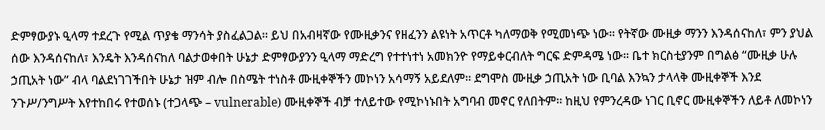ድምፃውያኑ ዒላማ ተደረጉ የሚል ጥያቄ ማንሳት ያስፈልጋል። ይህ በአብዛኛው የሙዚቃንና የዘፈንን ልዩነት አጥርቶ ካለማወቅ የሚመነጭ ነው። የትኛው ሙዚቃ ማንን እንዳሰናከለ፣ ምን ያህል ሰው እንዳሰናከለ፣ እንዴት እንዳሰናከለ ባልታወቀበት ሁኔታ ድምፃውያንን ዒላማ ማድረግ የተተነተነ አመክንዮ የማይቀርብለት ግርፍ ድምዳሜ ነው። ቤተ ክርስቲያንም በግልፅ “ሙዚቃ ሁሉ ኃጢአት ነው” ብላ ባልደነገገችበት ሁኔታ ዝም ብሎ በስሜት ተነስቶ ሙዚቀኞችን መኮነን አሳማኝ አይደለም። ደግሞስ ሙዚቃ ኃጢአት ነው ቢባል እንኳን ታላላቅ ሙዚቀኞች እንደ ንጉሥ/ንግሥት እየተከበሩ የተወሰኑ (ተጋላጭ – vulnerable) ሙዚቀኞች ብቻ ተለይተው የሚኮነኑበት አግባብ መኖር የለበትም። ከዚህ የምንረዳው ነገር ቢኖር ሙዚቀኞችን ለይቶ ለመኮነን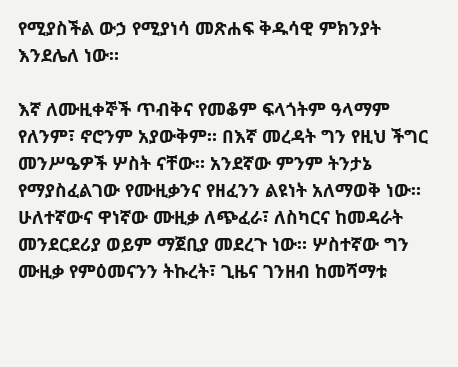የሚያስችል ውኃ የሚያነሳ መጽሐፍ ቅዱሳዊ ምክንያት እንደሌለ ነው።

እኛ ለሙዚቀኞች ጥብቅና የመቆም ፍላጎትም ዓላማም የለንም፣ ኖሮንም አያውቅም። በእኛ መረዳት ግን የዚህ ችግር መንሥዔዎች ሦስት ናቸው። አንደኛው ምንም ትንታኔ የማያስፈልገው የሙዚቃንና የዘፈንን ልዩነት አለማወቅ ነው። ሁለተኛውና ዋነኛው ሙዚቃ ለጭፈራ፣ ለስካርና ከመዳራት መንደርደሪያ ወይም ማጀቢያ መደረጉ ነው። ሦስተኛው ግን ሙዚቃ የምዕመናንን ትኩረት፣ ጊዜና ገንዘብ ከመሻማቱ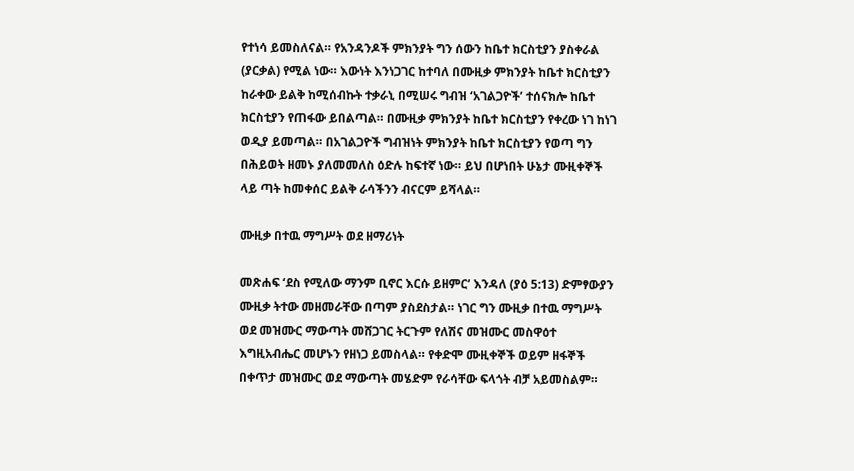የተነሳ ይመስለናል። የአንዳንዶች ምክንያት ግን ሰውን ከቤተ ክርስቲያን ያስቀራል (ያርቃል) የሚል ነው። እውነት እንነጋገር ከተባለ በሙዚቃ ምክንያት ከቤተ ክርስቲያን ከራቀው ይልቅ ከሚሰብኩት ተቃራኒ በሚሠሩ ግብዝ ‘አገልጋዮች’ ተሰናክሎ ከቤተ ክርስቲያን የጠፋው ይበልጣል። በሙዚቃ ምክንያት ከቤተ ክርስቲያን የቀረው ነገ ከነገ ወዲያ ይመጣል። በአገልጋዮች ግብዝነት ምክንያት ከቤተ ክርስቲያን የወጣ ግን በሕይወት ዘመኑ ያለመመለስ ዕድሉ ከፍተኛ ነው። ይህ በሆነበት ሁኔታ ሙዚቀኞች ላይ ጣት ከመቀሰር ይልቅ ራሳችንን ብናርም ይሻላል።

ሙዚቃ በተዉ ማግሥት ወደ ዘማሪነት

መጽሐፍ ‘ደስ የሚለው ማንም ቢኖር እርሱ ይዘምር’ እንዳለ (ያዕ 5:13) ድምፃውያን ሙዚቃ ትተው መዘመራቸው በጣም ያስደስታል። ነገር ግን ሙዚቃ በተዉ ማግሥት ወደ መዝሙር ማውጣት መሸጋገር ትርጉም የለሽና መዝሙር መስዋዕተ እግዚአብሔር መሆኑን የዘነጋ ይመስላል። የቀድሞ ሙዚቀኞች ወይም ዘፋኞች በቀጥታ መዝሙር ወደ ማውጣት መሄድም የራሳቸው ፍላጎት ብቻ አይመስልም።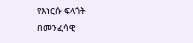የእነርሱ ፍላጎት በመንፈሳዊ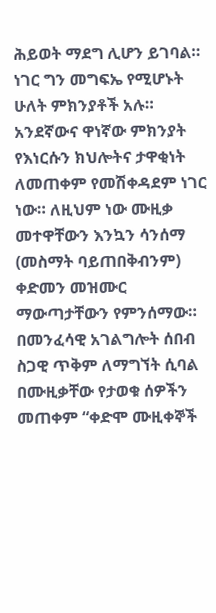ሕይወት ማደግ ሊሆን ይገባል። ነገር ግን መግፍኤ የሚሆኑት ሁለት ምክንያቶች አሉ። አንደኛውና ዋነኛው ምክንያት የእነርሱን ክህሎትና ታዋቂነት ለመጠቀም የመሽቀዳደም ነገር ነው። ለዚህም ነው ሙዚቃ መተዋቸውን እንኳን ሳንሰማ (መስማት ባይጠበቅብንም) ቀድመን መዝሙር ማውጣታቸውን የምንሰማው። በመንፈሳዊ አገልግሎት ሰበብ ስጋዊ ጥቅም ለማግኘት ሲባል በሙዚቃቸው የታወቁ ሰዎችን መጠቀም “ቀድሞ ሙዚቀኞች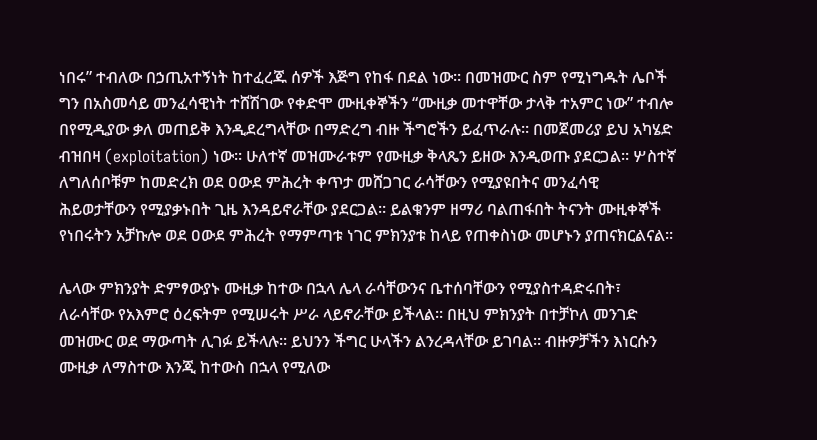ነበሩ” ተብለው በኃጢአተኝነት ከተፈረጁ ሰዎች እጅግ የከፋ በደል ነው። በመዝሙር ስም የሚነግዱት ሌቦች ግን በአስመሳይ መንፈሳዊነት ተሸሽገው የቀድሞ ሙዚቀኞችን “ሙዚቃ መተዋቸው ታላቅ ተአምር ነው” ተብሎ በየሚዲያው ቃለ መጠይቅ እንዲደረግላቸው በማድረግ ብዙ ችግሮችን ይፈጥራሉ። በመጀመሪያ ይህ አካሄድ ብዝበዛ (exploitation) ነው። ሁለተኛ መዝሙራቱም የሙዚቃ ቅላጼን ይዘው እንዲወጡ ያደርጋል። ሦስተኛ ለግለሰቦቹም ከመድረክ ወደ ዐውደ ምሕረት ቀጥታ መሸጋገር ራሳቸውን የሚያዩበትና መንፈሳዊ ሕይወታቸውን የሚያቃኑበት ጊዜ እንዳይኖራቸው ያደርጋል። ይልቁንም ዘማሪ ባልጠፋበት ትናንት ሙዚቀኞች የነበሩትን አቻኩሎ ወደ ዐውደ ምሕረት የማምጣቱ ነገር ምክንያቱ ከላይ የጠቀስነው መሆኑን ያጠናክርልናል።

ሌላው ምክንያት ድምፃውያኑ ሙዚቃ ከተው በኋላ ሌላ ራሳቸውንና ቤተሰባቸውን የሚያስተዳድሩበት፣ ለራሳቸው የአእምሮ ዕረፍትም የሚሠሩት ሥራ ላይኖራቸው ይችላል። በዚህ ምክንያት በተቻኮለ መንገድ መዝሙር ወደ ማውጣት ሊገፉ ይችላሉ። ይህንን ችግር ሁላችን ልንረዳላቸው ይገባል። ብዙዎቻችን እነርሱን ሙዚቃ ለማስተው እንጂ ከተውስ በኋላ የሚለው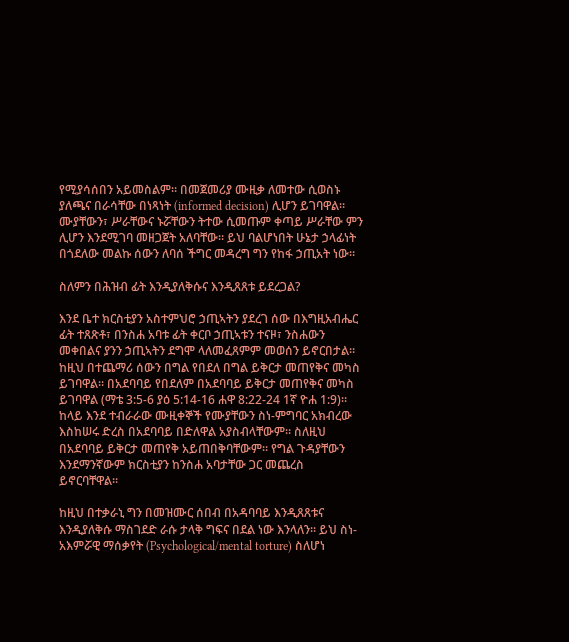የሚያሳሰበን አይመስልም። በመጀመሪያ ሙዚቃ ለመተው ሲወስኑ ያለጫና በራሳቸው በነጻነት (informed decision) ሊሆን ይገባዋል። ሙያቸውን፣ ሥራቸውና ኑሯቸውን ትተው ሲመጡም ቀጣይ ሥራቸው ምን ሊሆን እንደሚገባ መዘጋጀት አለባቸው። ይህ ባልሆነበት ሁኔታ ኃላፊነት በጎደለው መልኩ ሰውን ለባሰ ችግር መዳረግ ግን የከፋ ኃጢአት ነው።

ስለምን በሕዝብ ፊት እንዲያለቅሱና እንዲጸጸቱ ይደረጋል?

እንደ ቤተ ክርስቲያን አስተምህሮ ኃጢኣትን ያደረገ ሰው በእግዚአብሔር ፊት ተጸጽቶ፣ በንስሐ አባቱ ፊት ቀርቦ ኃጢኣቱን ተናዞ፣ ንስሐውን መቀበልና ያንን ኃጢኣትን ደግሞ ላለመፈጸምም መወሰን ይኖርበታል። ከዚህ በተጨማሪ ሰውን በግል የበደለ በግል ይቅርታ መጠየቅና መካስ ይገባዋል። በአደባባይ የበደለም በአደባባይ ይቅርታ መጠየቅና መካስ ይገባዋል (ማቴ 3:5-6 ያዕ 5:14-16 ሐዋ 8:22-24 1ኛ ዮሐ 1:9)። ከላይ እንደ ተብራራው ሙዚቀኞች የሙያቸውን ስነ-ምግባር አክብረው እስከሠሩ ድረስ በአደባባይ በድለዋል አያስብላቸውም። ስለዚህ በአደባባይ ይቅርታ መጠየቅ አይጠበቅባቸውም። የግል ጉዳያቸውን እንደማንኛውም ክርስቲያን ከንስሐ አባታቸው ጋር መጨረስ ይኖርባቸዋል።

ከዚህ በተቃራኒ ግን በመዝሙር ሰበብ በአዳባባይ እንዲጸጸቱና እንዲያለቅሱ ማስገደድ ራሱ ታላቅ ግፍና በደል ነው እንላለን። ይህ ስነ-አእምሯዊ ማሰቃየት (Psychological/mental torture) ስለሆነ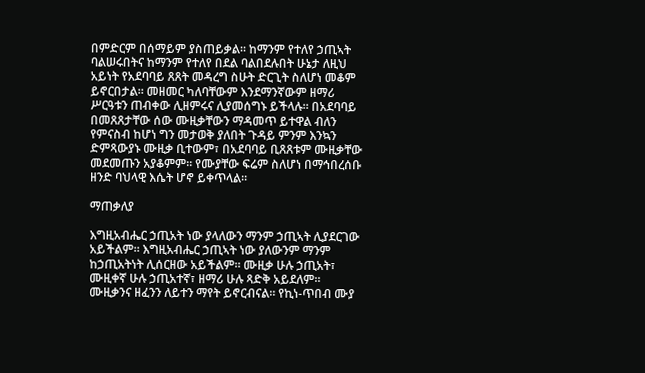በምድርም በሰማይም ያስጠይቃል። ከማንም የተለየ ኃጢኣት ባልሠሩበትና ከማንም የተለየ በደል ባልበደሉበት ሁኔታ ለዚህ አይነት የአደባባይ ጸጸት መዳረግ ስሁት ድርጊት ስለሆነ መቆም ይኖርበታል። መዘመር ካለባቸውም እንደማንኛውም ዘማሪ ሥርዓቱን ጠብቀው ሊዘምሩና ሊያመሰግኑ ይችላሉ። በአደባባይ በመጸጸታቸው ሰው ሙዚቃቸውን ማዳመጥ ይተዋል ብለን የምናስብ ከሆነ ግን መታወቅ ያለበት ጉዳይ ምንም እንኳን ድምጻውያኑ ሙዚቃ ቢተውም፣ በአደባባይ ቢጸጸቱም ሙዚቃቸው መደመጡን አያቆምም። የሙያቸው ፍሬም ስለሆነ በማኅበረሰቡ ዘንድ ባህላዊ እሴት ሆኖ ይቀጥላል።

ማጠቃለያ

እግዚአብሔር ኃጢአት ነው ያላለውን ማንም ኃጢኣት ሊያደርገው አይችልም። እግዚአብሔር ኃጢኣት ነው ያለውንም ማንም ከኃጢአትነት ሊሰርዘው አይችልም። ሙዚቃ ሁሉ ኃጢአት፣ ሙዚቀኛ ሁሉ ኃጢአተኛ፣ ዘማሪ ሁሉ ጻድቅ አይደለም። ሙዚቃንና ዘፈንን ለይተን ማየት ይኖርብናል። የኪነ-ጥበብ ሙያ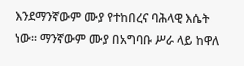እንደማንኛውም ሙያ የተከበረና ባሕላዊ እሴት ነው። ማንኛውም ሙያ በአግባቡ ሥራ ላይ ከዋለ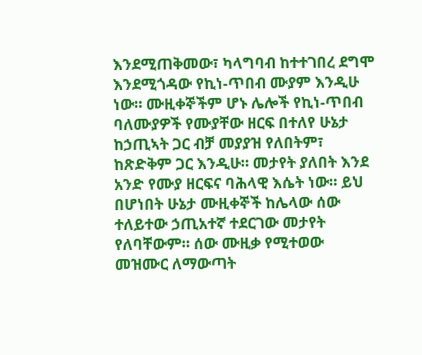እንደሚጠቅመው፣ ካላግባብ ከተተገበረ ደግሞ እንደሚጎዳው የኪነ-ጥበብ ሙያም እንዲሁ ነው። ሙዚቀኞችም ሆኑ ሌሎች የኪነ-ጥበብ ባለሙያዎች የሙያቸው ዘርፍ በተለየ ሁኔታ ከኃጢኣት ጋር ብቻ መያያዝ የለበትም፣ ከጽድቅም ጋር እንዲሁ። መታየት ያለበት እንደ አንድ የሙያ ዘርፍና ባሕላዊ እሴት ነው። ይህ በሆነበት ሁኔታ ሙዚቀኞች ከሌላው ሰው ተለይተው ኃጢአተኛ ተደርገው መታየት የለባቸውም። ሰው ሙዚቃ የሚተወው መዝሙር ለማውጣት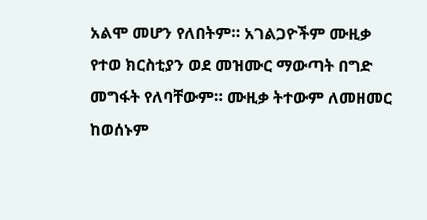አልሞ መሆን የለበትም። አገልጋዮችም ሙዚቃ የተወ ክርስቲያን ወደ መዝሙር ማውጣት በግድ መግፋት የለባቸውም። ሙዚቃ ትተውም ለመዘመር ከወሰኑም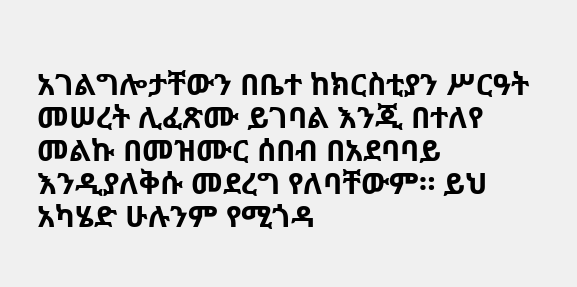አገልግሎታቸውን በቤተ ከክርስቲያን ሥርዓት መሠረት ሊፈጽሙ ይገባል እንጂ በተለየ መልኩ በመዝሙር ሰበብ በአደባባይ እንዲያለቅሱ መደረግ የለባቸውም። ይህ አካሄድ ሁሉንም የሚጎዳ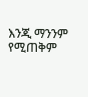እንጂ ማንንም የሚጠቅም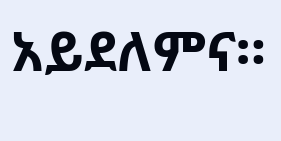አይደለምና።